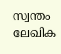സ്വന്തം ലേഖിക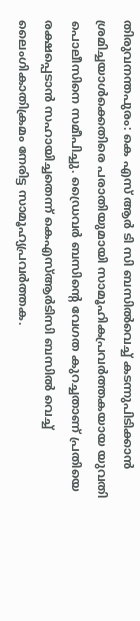തിരുവനന്തപുരം: കെ എസ് ആർ ടി സി ബസിൽവെച്ച് കടന്നുപിടിക്കാൻ ശ്രമിച്ചയാൾക്കെതിരെ പരാതിയുമായി സാമൂഹികപ്രവർത്തകയായ യുവതി പൊലീസിനെ സമീപിച്ചു. ഡ്രൈവർ ബസിന്റെ വേഗത കുറച്ചതാണ് പ്രതിയെ രക്ഷപ്പെടാൻ സഹായിച്ചതെന്ന് കെഎസ്ആർടിസി ബസിൽ വെച്ച് ലൈംഗികാതിക്രമം നേരിട്ട സാമൂഹ്യപ്രവർത്തക.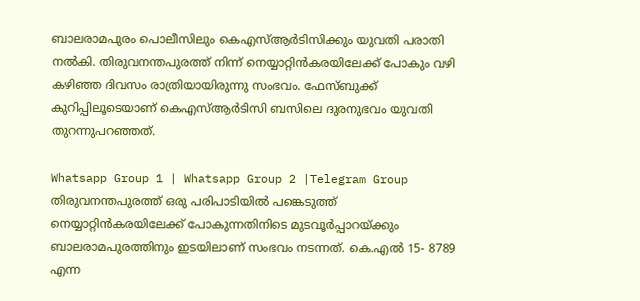ബാലരാമപുരം പൊലീസിലും കെഎസ്ആർടിസിക്കും യുവതി പരാതി നൽകി. തിരുവനന്തപുരത്ത് നിന്ന് നെയ്യാറ്റിൻകരയിലേക്ക് പോകും വഴി കഴിഞ്ഞ ദിവസം രാത്രിയായിരുന്നു സംഭവം. ഫേസ്ബുക്ക് കുറിപ്പിലൂടെയാണ് കെഎസ്ആർടിസി ബസിലെ ദുരനുഭവം യുവതി തുറന്നുപറഞ്ഞത്.

Whatsapp Group 1 | Whatsapp Group 2 |Telegram Group
തിരുവനന്തപുരത്ത് ഒരു പരിപാടിയിൽ പങ്കെടുത്ത് നെയ്യാറ്റിൻകരയിലേക്ക് പോകുന്നതിനിടെ മുടവൂർപ്പാറയ്ക്കും ബാലരാമപുരത്തിനും ഇടയിലാണ് സംഭവം നടന്നത്. കെ.എൽ 15- 8789 എന്ന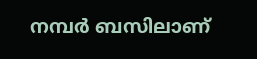നമ്പർ ബസിലാണ്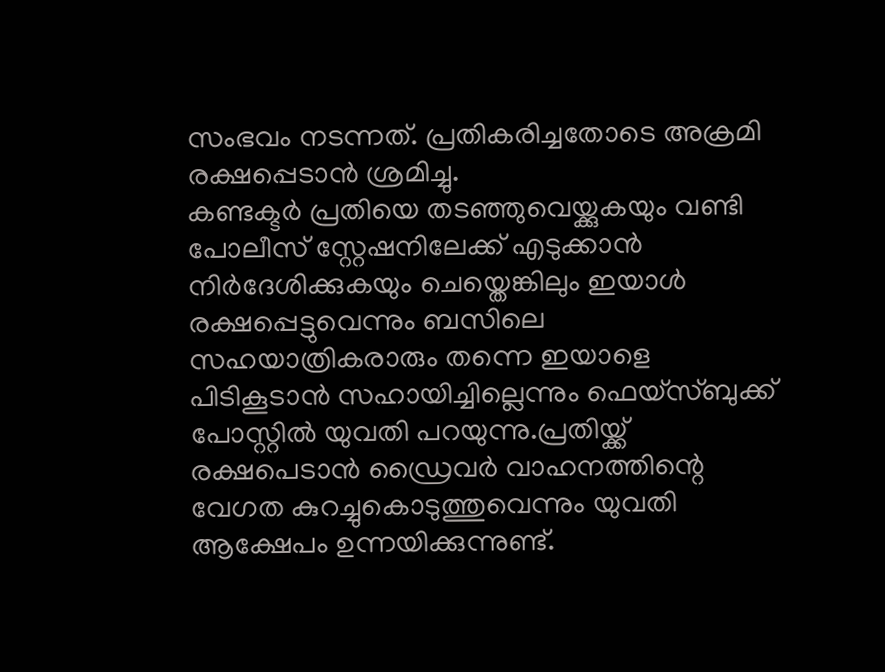സംഭവം നടന്നത്. പ്രതികരിച്ചതോടെ അക്രമി രക്ഷപ്പെടാൻ ശ്രമിച്ചു.
കണ്ടക്ടർ പ്രതിയെ തടഞ്ഞുവെയ്ക്കുകയും വണ്ടി പോലീസ് സ്റ്റേഷനിലേക്ക് എടുക്കാൻ നിർദേശിക്കുകയും ചെയ്തെങ്കിലും ഇയാൾ രക്ഷപ്പെട്ടുവെന്നും ബസിലെ സഹയാത്രികരാരും തന്നെ ഇയാളെ പിടികൂടാൻ സഹായിച്ചില്ലെന്നും ഫെയ്സ്ബുക്ക് പോസ്റ്റിൽ യുവതി പറയുന്നു.പ്രതിയ്ക്ക് രക്ഷപെടാൻ ഡ്രൈവർ വാഹനത്തിന്റെ വേഗത കുറച്ചുകൊടുത്തുവെന്നും യുവതി ആക്ഷേപം ഉന്നയിക്കുന്നുണ്ട്.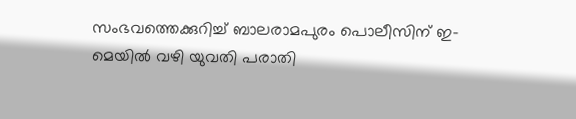സംഭവത്തെക്കുറിച്ച് ബാലരാമപുരം പൊലീസിന് ഇ-മെയിൽ വഴി യുവതി പരാതി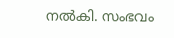നൽകി. സംഭവം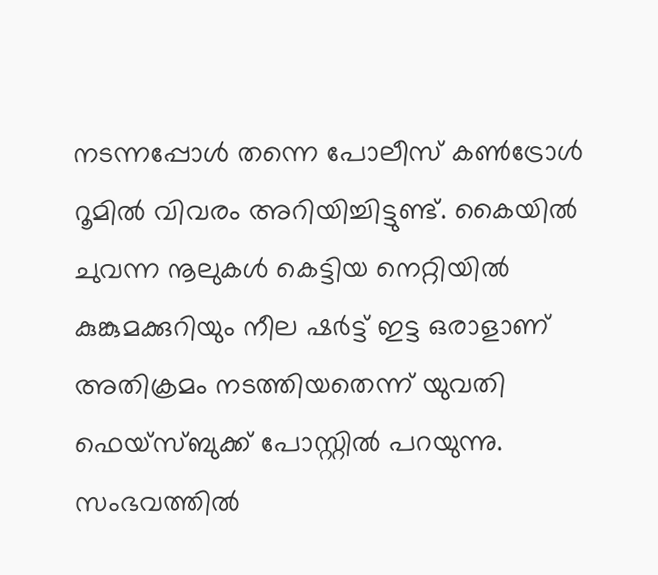നടന്നപ്പോൾ തന്നെ പോലീസ് കൺട്രോൾ റൂമിൽ വിവരം അറിയിച്ചിട്ടുണ്ട്. കൈയിൽ ചുവന്ന നൂലുകൾ കെട്ടിയ നെറ്റിയിൽ കുങ്കുമക്കുറിയും നീല ഷർട്ട് ഇട്ട ഒരാളാണ് അതിക്രമം നടത്തിയതെന്ന് യുവതി ഫെയ്സ്ബുക്ക് പോസ്റ്റിൽ പറയുന്നു. സംഭവത്തിൽ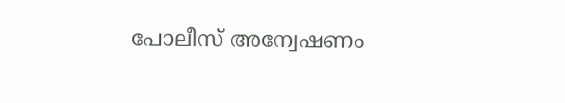പോലീസ് അന്വേഷണം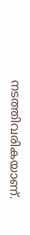നടത്തിവരികയാണ്.